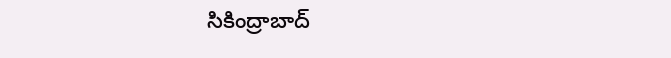సికింద్రాబాద్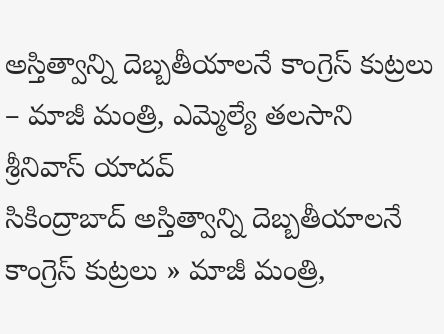అస్తిత్వాన్ని దెబ్బతీయాలనే కాంగ్రెస్ కుట్రలు – మాజీ మంత్రి, ఎమ్మెల్యే తలసాని శ్రీనివాస్ యాదవ్
సికింద్రాబాద్ అస్తిత్వాన్ని దెబ్బతీయాలనే కాంగ్రెస్ కుట్రలు » మాజీ మంత్రి,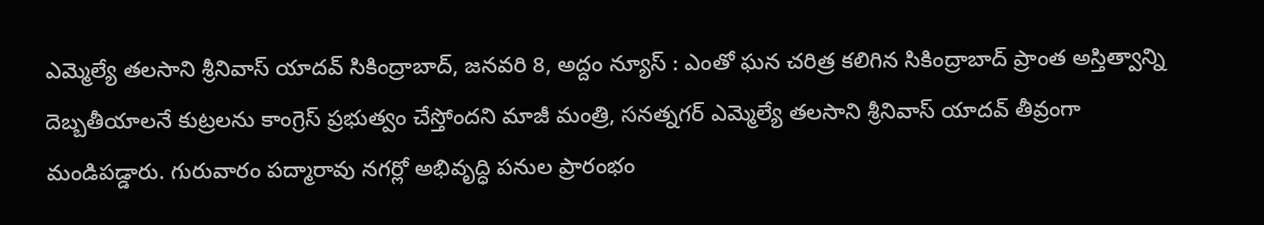ఎమ్మెల్యే తలసాని శ్రీనివాస్ యాదవ్ సికింద్రాబాద్, జనవరి 8, అద్దం న్యూస్ : ఎంతో ఘన చరిత్ర కలిగిన సికింద్రాబాద్ ప్రాంత అస్తిత్వాన్ని దెబ్బతీయాలనే కుట్రలను కాంగ్రెస్ ప్రభుత్వం చేస్తోందని మాజీ మంత్రి, సనత్నగర్ ఎమ్మెల్యే తలసాని శ్రీనివాస్ యాదవ్ తీవ్రంగా మండిపడ్డారు. గురువారం పద్మారావు నగర్లో అభివృద్ధి పనుల ప్రారంభం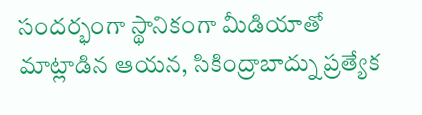సందర్భంగా స్థానికంగా మీడియాతో మాట్లాడిన ఆయన, సికింద్రాబాద్ను ప్రత్యేక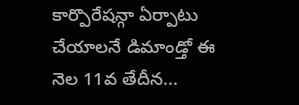కార్పొరేషన్గా ఏర్పాటు చేయాలనే డిమాండ్తో ఈ నెల 11వ తేదీన...